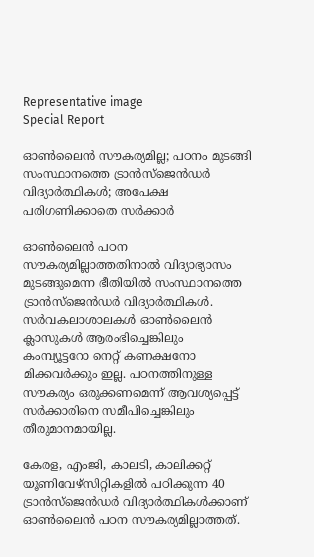Representative image
Special Report

ഓണ്‍ലൈന്‍ സൗകര്യമില്ല; പഠനം മുടങ്ങി സംസ്ഥാനത്തെ ട്രാന്‍സ്‌ജെന്‍ഡര്‍ വിദ്യാര്‍ത്ഥികള്‍; അപേക്ഷ പരിഗണിക്കാതെ സര്‍ക്കാര്‍

ഓണ്‍ലൈന്‍ പഠന സൗകര്യമില്ലാത്തതിനാല്‍ വിദ്യാഭ്യാസം മുടങ്ങുമെന്ന ഭീതിയില്‍ സംസ്ഥാനത്തെ ട്രാന്‍സ്‌ജെന്‍ഡര്‍ വിദ്യാര്‍ത്ഥികള്‍. സര്‍വകലാശാലകള്‍ ഓണ്‍ലൈന്‍ ക്ലാസുകള്‍ ആരംഭിച്ചെങ്കിലും കംമ്പ്യൂട്ടറോ നെറ്റ് കണക്ഷനോ മിക്കവര്‍ക്കും ഇല്ല. പഠനത്തിനുള്ള സൗകര്യം ഒരുക്കണമെന്ന് ആവശ്യപ്പെട്ട് സര്‍ക്കാരിനെ സമീപിച്ചെങ്കിലും തീരുമാനമായില്ല.

കേരള, എംജി, കാലടി, കാലിക്കറ്റ് യൂണിവേഴ്‌സിറ്റികളില്‍ പഠിക്കുന്ന 40 ട്രാന്‍സ്‌ജെന്‍ഡര്‍ വിദ്യാര്‍ത്ഥികള്‍ക്കാണ് ഓണ്‍ലൈന്‍ പഠന സൗകര്യമില്ലാത്തത്.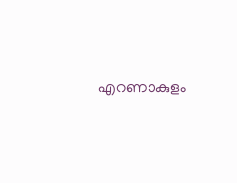എറണാകുളം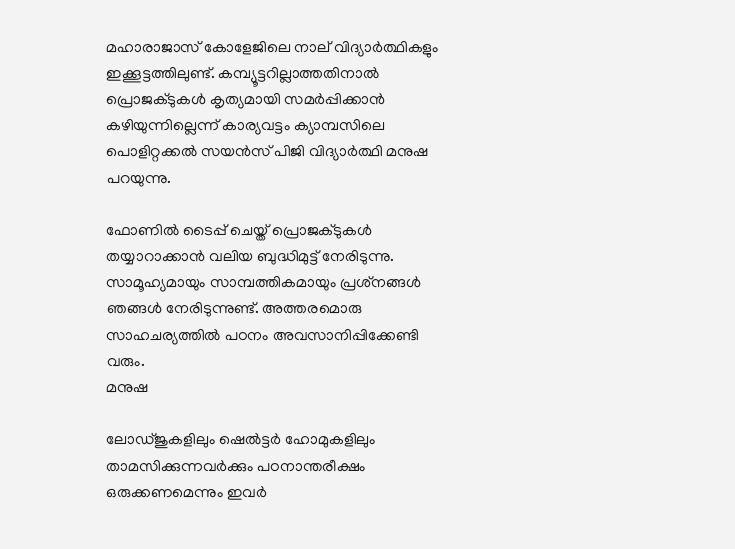മഹാരാജാസ് കോളേജിലെ നാല് വിദ്യാര്‍ത്ഥികളും ഇക്കൂട്ടത്തിലുണ്ട്. കമ്പ്യൂട്ടറില്ലാത്തതിനാല്‍ പ്രൊജക്ടുകള്‍ കൃത്യമായി സമര്‍പ്പിക്കാന്‍ കഴിയുന്നില്ലെന്ന് കാര്യവട്ടം ക്യാമ്പസിലെ പൊളിറ്റക്കല്‍ സയന്‍സ് പിജി വിദ്യാര്‍ത്ഥി മനുഷ പറയുന്നു.

ഫോണില്‍ ടൈപ്പ് ചെയ്ത് പ്രൊജക്ടുകള്‍ തയ്യാറാക്കാന്‍ വലിയ ബുദ്ധിമുട്ട് നേരിടുന്നു. സാമൂഹ്യമായും സാമ്പത്തികമായും പ്രശ്‌നങ്ങള്‍ ഞങ്ങള്‍ നേരിടുന്നുണ്ട്. അത്തരമൊരു സാഹചര്യത്തില്‍ പഠനം അവസാനിപ്പിക്കേണ്ടി വരും.
മനുഷ

ലോഡ്ജുകളിലും ഷെല്‍ട്ടര്‍ ഹോമുകളിലും താമസിക്കുന്നവര്‍ക്കും പഠനാന്തരീക്ഷം ഒരുക്കണമെന്നും ഇവര്‍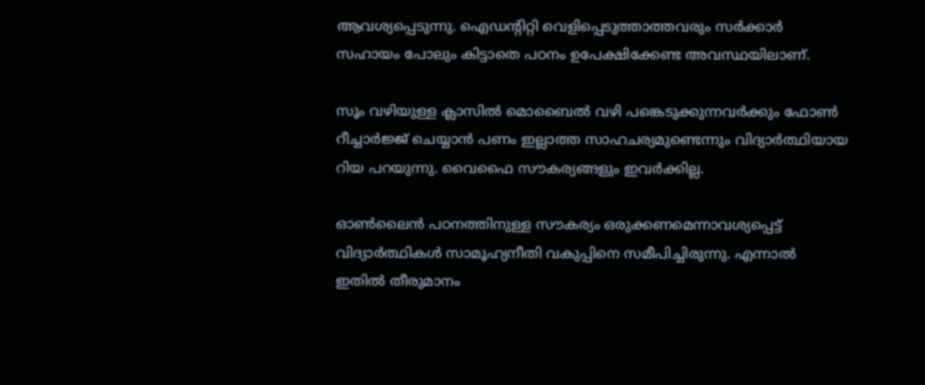ആവശ്യപ്പെടുന്നു. ഐഡന്റിറ്റി വെളിപ്പെടുത്താത്തവരും സര്‍ക്കാര്‍ സഹായം പോലും കിട്ടാതെ പഠനം ഉപേക്ഷിക്കേണ്ട അവസ്ഥയിലാണ്.

സൂം വഴിയുള്ള ക്ലാസില്‍ മൊബൈല്‍ വഴി പങ്കെടുക്കുന്നവര്‍ക്കും ഫോണ്‍ റീച്ചാര്‍ജ്ജ് ചെയ്യാന്‍ പണം ഇല്ലാത്ത സാഹചര്യമുണ്ടെന്നും വിദ്യാര്‍ത്ഥിയായ റിയ പറയുന്നു. വൈഫൈ സൗകര്യങ്ങളും ഇവര്‍ക്കില്ല.

ഓണ്‍ലൈന്‍ പഠനത്തിനുള്ള സൗകര്യം ഒരുക്കണമെന്നാവശ്യപ്പെട്ട് വിദ്യാര്‍ത്ഥികള്‍ സാമൂഹ്യനീതി വകുപ്പിനെ സമീപിച്ചിരുന്നു. എന്നാല്‍ ഇതില്‍ തീരുമാനം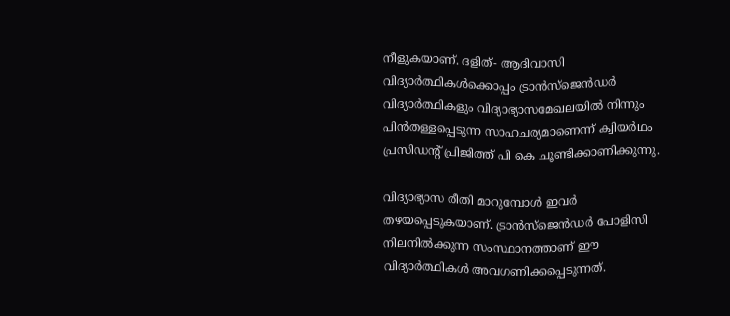നീളുകയാണ്. ദളിത്- ആദിവാസി വിദ്യാര്‍ത്ഥികള്‍ക്കൊപ്പം ട്രാന്‍സ്‌ജെന്‍ഡര്‍ വിദ്യാര്‍ത്ഥികളും വിദ്യാഭ്യാസമേഖലയില്‍ നിന്നും പിന്‍തള്ളപ്പെടുന്ന സാഹചര്യമാണെന്ന് ക്വിയര്‍ഥം പ്രസിഡന്റ് പ്രിജിത്ത് പി കെ ചൂണ്ടിക്കാണിക്കുന്നു.

വിദ്യാഭ്യാസ രീതി മാറുമ്പോള്‍ ഇവര്‍ തഴയപ്പെടുകയാണ്. ട്രാന്‍സ്‌ജെന്‍ഡര്‍ പോളിസി നിലനില്‍ക്കുന്ന സംസ്ഥാനത്താണ് ഈ വിദ്യാര്‍ത്ഥികള്‍ അവഗണിക്കപ്പെടുന്നത്.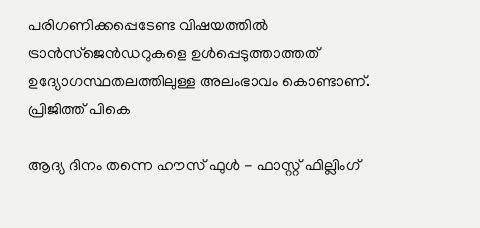പരിഗണിക്കപ്പെടേണ്ട വിഷയത്തില്‍ ട്രാന്‍സ്‌ജെന്‍ഡറുകളെ ഉള്‍പ്പെടുത്താത്തത് ഉദ്യോഗസ്ഥതലത്തിലുള്ള അലംഭാവം കൊണ്ടാണ്.
പ്രിജിത്ത് പികെ

ആദ്യ ദിനം തന്നെ ഹൗസ് ഫുൾ - ഫാസ്റ്റ് ഫില്ലിംഗ്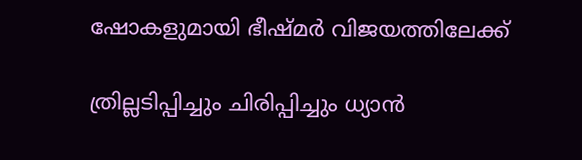ഷോകളുമായി ഭീഷ്മർ വിജയത്തിലേക്ക്

ത്രില്ലടിപ്പിച്ചും ചിരിപ്പിച്ചും ധ്യാൻ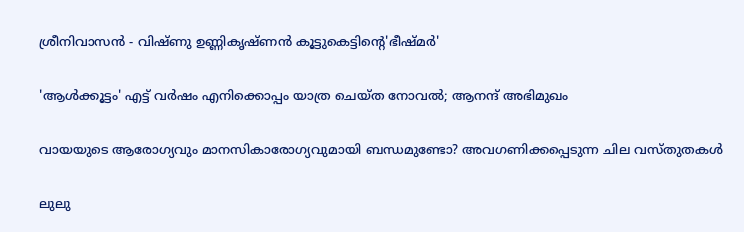ശ്രീനിവാസൻ - വിഷ്ണു ഉണ്ണികൃഷ്ണൻ കൂട്ടുകെട്ടിന്റെ'ഭീഷ്മർ'

'ആള്‍ക്കൂട്ടം' എട്ട് വര്‍ഷം എനിക്കൊപ്പം യാത്ര ചെയ്ത നോവല്‍; ആനന്ദ് അഭിമുഖം

വായയുടെ ആരോഗ്യവും മാനസികാരോഗ്യവുമായി ബന്ധമുണ്ടോ? അവഗണിക്കപ്പെടുന്ന ചില വസ്തുതകള്‍

ലുലു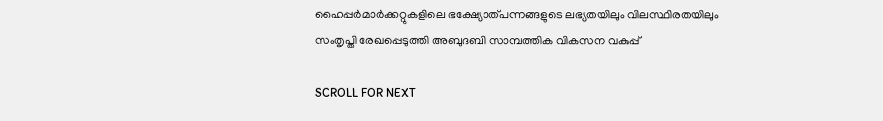ഹൈപ്പർമാർക്കറ്റുകളിലെ ഭക്ഷ്യോത്പന്നങ്ങളുടെ ലഭ്യതയിലും വിലസ്ഥിരതയിലും സംതൃപ്തി രേഖപ്പെടുത്തി അബുദബി സാമ്പത്തിക വികസന വകുപ്പ്

SCROLL FOR NEXT